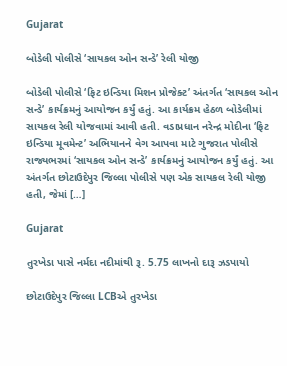Gujarat

બોડેલી પોલીસે ‘સાયકલ ઓન સન્ડે’ રેલી યોજી

બોડેલી પોલીસે ‘ફિટ ઇન્ડિયા મિશન પ્રોજેક્ટ’ અંતર્ગત ‘સાયકલ ઓન સન્ડે’ કાર્યક્રમનું આયોજન કર્યું હતું. આ કાર્યક્રમ હેઠળ બોડેલીમાં સાયકલ રેલી યોજવામાં આવી હતી. વડાપ્રધાન નરેન્દ્ર મોદીના ‘ફિટ ઇન્ડિયા મૂવમેન્ટ’ અભિયાનને વેગ આપવા માટે ગુજરાત પોલીસે રાજ્યભરમાં ‘સાયકલ ઓન સન્ડે’ કાર્યક્રમનું આયોજન કર્યું હતું. આ અંતર્ગત છોટાઉદેપુર જિલ્લા પોલીસે પણ એક સાયકલ રેલી યોજી હતી, જેમાં […]

Gujarat

તુરખેડા પાસે નર્મદા નદીમાંથી રૂ. 5.75 લાખનો દારૂ ઝડપાયો

છોટાઉદેપુર જિલ્લા LCBએ તુરખેડા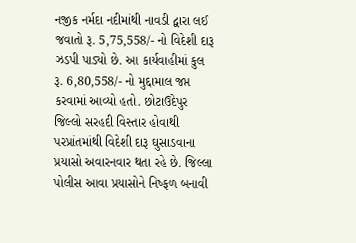નજીક નર્મદા નદીમાંથી નાવડી દ્વારા લઈ જવાતો રૂ. 5,75,558/- નો વિદેશી દારૂ ઝડપી પાડ્યો છે. આ કાર્યવાહીમાં કુલ રૂ. 6,80,558/- નો મુદ્દામાલ જપ્ત કરવામાં આવ્યો હતો. છોટાઉદેપુર જિલ્લો સરહદી વિસ્તાર હોવાથી પરપ્રાંતમાંથી વિદેશી દારૂ ઘુસાડવાના પ્રયાસો અવારનવાર થતા રહે છે. જિલ્લા પોલીસ આવા પ્રયાસોને નિષ્ફળ બનાવી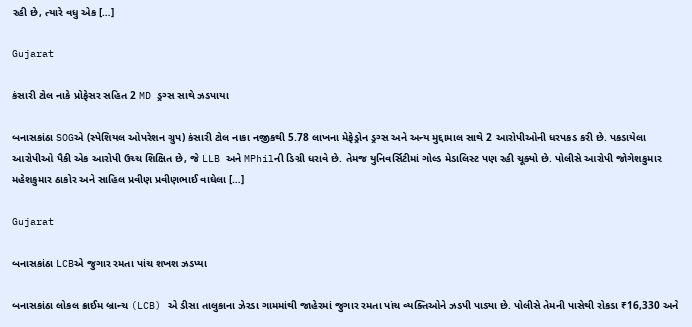રહી છે, ત્યારે વધુ એક […]

Gujarat

કંસારી ટોલ નાકે પ્રોફેસર સહિત 2 MD ડ્રગ્સ સાથે ઝડપાયા

બનાસકાંઠા SOGએ (સ્પેશિયલ ઓપરેશન ગ્રુપ) કંસારી ટોલ નાકા નજીકથી 5.78 લાખના મેફેડ્રોન ડ્રગ્સ અને અન્ય મુદ્દામાલ સાથે 2 આરોપીઓની ધરપકડ કરી છે. પકડાયેલા આરોપીઓ પૈકી એક આરોપી ઉચ્ચ શિક્ષિત છે, જે LLB અને MPhilની ડિગ્રી ધરાવે છે. તેમજ યુનિવર્સિટીમાં ગોલ્ડ મેડાલિસ્ટ પણ રહી ચૂક્યો છે. પોલીસે આરોપી જોગેશકુમાર મહેશકુમાર ઠાકોર અને સાહિલ પ્રવીણ પ્રવીણભાઈ વાઘેલા […]

Gujarat

બનાસકાંઠા LCBએ જુગાર રમતા પાંચ શખશ ઝડપ્યા

બનાસકાંઠા લોકલ ક્રાઈમ બ્રાન્ચ (LCB) એ ડીસા તાલુકાના ઝેરડા ગામમાંથી જાહેરમાં જુગાર રમતા પાંચ વ્યક્તિઓને ઝડપી પાડ્યા છે. પોલીસે તેમની પાસેથી રોકડા ₹16,330 અને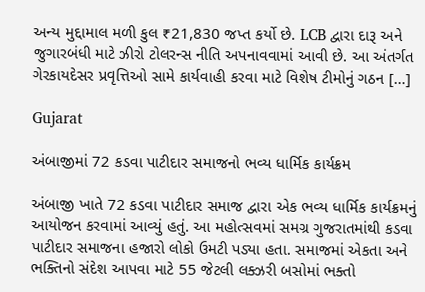અન્ય મુદ્દામાલ મળી કુલ ₹21,830 જપ્ત કર્યો છે. LCB દ્વારા દારૂ અને જુગારબંધી માટે ઝીરો ટોલરન્સ નીતિ અપનાવવામાં આવી છે. આ અંતર્ગત ગેરકાયદેસર પ્રવૃત્તિઓ સામે કાર્યવાહી કરવા માટે વિશેષ ટીમોનું ગઠન […]

Gujarat

અંબાજીમાં 72 કડવા પાટીદાર સમાજનો ભવ્ય ધાર્મિક કાર્યક્રમ

અંબાજી ખાતે 72 કડવા પાટીદાર સમાજ દ્વારા એક ભવ્ય ધાર્મિક કાર્યક્રમનું આયોજન કરવામાં આવ્યું હતું. આ મહોત્સવમાં સમગ્ર ગુજરાતમાંથી કડવા પાટીદાર સમાજના હજારો લોકો ઉમટી પડ્યા હતા. સમાજમાં એકતા અને ભક્તિનો સંદેશ આપવા માટે 55 જેટલી લક્ઝરી બસોમાં ભક્તો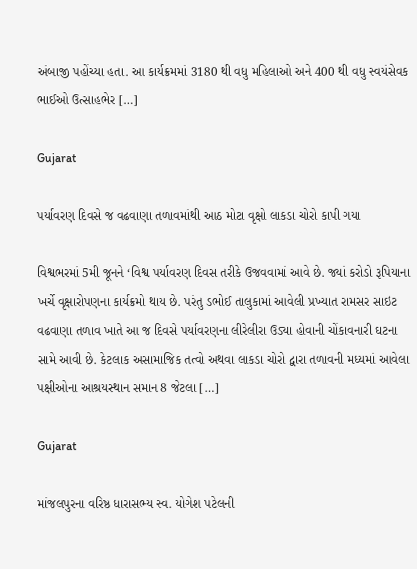અંબાજી પહોંચ્યા હતા. આ કાર્યક્રમમાં 3180 થી વધુ મહિલાઓ અને 400 થી વધુ સ્વયંસેવક ભાઈઓ ઉત્સાહભેર […]

Gujarat

પર્યાવરણ દિવસે જ વઢવાણા તળાવમાંથી આઠ મોટા વૃક્ષો લાકડા ચોરો કાપી ગયા

વિશ્વભરમાં 5મી જૂનને ‘વિશ્વ પર્યાવરણ દિવસ તરીકે ઉજવવામાં આવે છે. જ્યાં કરોડો રૂપિયાના ખર્ચે વૃક્ષારોપણના કાર્યક્રમો થાય છે. પરંતુ ડભોઈ તાલુકામાં આવેલી પ્રખ્યાત રામસર સાઇટ વઢવાણા તળાવ ખાતે આ જ દિવસે પર્યાવરણના લીરેલીરા ઉડ્યા હોવાની ચોંકાવનારી ઘટના સામે આવી છે. કેટલાક અસામાજિક તત્વો અથવા લાકડા ચોરો દ્વારા તળાવની મધ્યમાં આવેલા પક્ષીઓના આશ્રયસ્થાન સમાન 8 જેટલા […]

Gujarat

માંજલપુરના વરિષ્ઠ ધારાસભ્ય સ્વ. યોગેશ પટેલની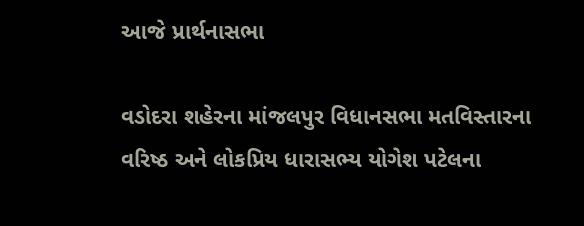આજે પ્રાર્થનાસભા

વડોદરા શહેરના માંજલપુર વિધાનસભા મતવિસ્તારના વરિષ્ઠ અને લોકપ્રિય ધારાસભ્ય યોગેશ પટેલના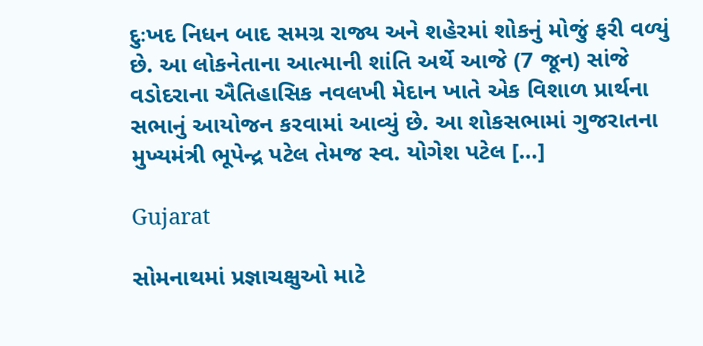દુઃખદ નિધન બાદ સમગ્ર રાજ્ય અને શહેરમાં શોકનું મોજું ફરી વળ્યું છે. આ લોકનેતાના આત્માની શાંતિ અર્થે આજે (7 જૂન) સાંજે વડોદરાના ઐતિહાસિક નવલખી મેદાન ખાતે એક વિશાળ પ્રાર્થના સભાનું આયોજન કરવામાં આવ્યું છે. આ શોકસભામાં ગુજરાતના મુખ્યમંત્રી ભૂપેન્દ્ર પટેલ તેમજ સ્વ. યોગેશ પટેલ […]

Gujarat

સોમનાથમાં પ્રજ્ઞાચક્ષુઓ માટે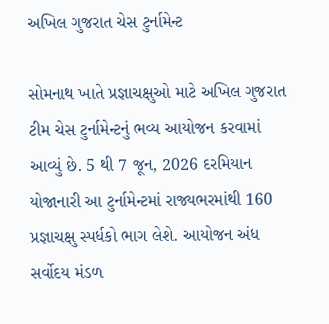અખિલ ગુજરાત ચેસ ટુર્નામેન્ટ

સોમનાથ ખાતે પ્રજ્ઞાચક્ષુઓ માટે અખિલ ગુજરાત ટીમ ચેસ ટુર્નામેન્ટનું ભવ્ય આયોજન કરવામાં આવ્યું છે. 5 થી 7 જૂન, 2026 દરમિયાન યોજાનારી આ ટુર્નામેન્ટમાં રાજ્યભરમાંથી 160 પ્રજ્ઞાચક્ષુ સ્પર્ધકો ભાગ લેશે. આયોજન અંધ સર્વોદય મંડળ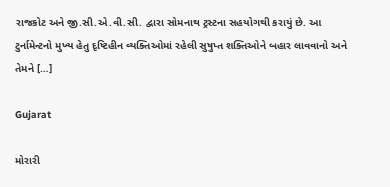રાજકોટ અને જી.સી.એ.વી.સી. દ્વારા સોમનાથ ટ્રસ્ટના સહયોગથી કરાયું છે. આ ટુર્નામેન્ટનો મુખ્ય હેતુ દૃષ્ટિહીન વ્યક્તિઓમાં રહેલી સુષુપ્ત શક્તિઓને બહાર લાવવાનો અને તેમને […]

Gujarat

મોરારી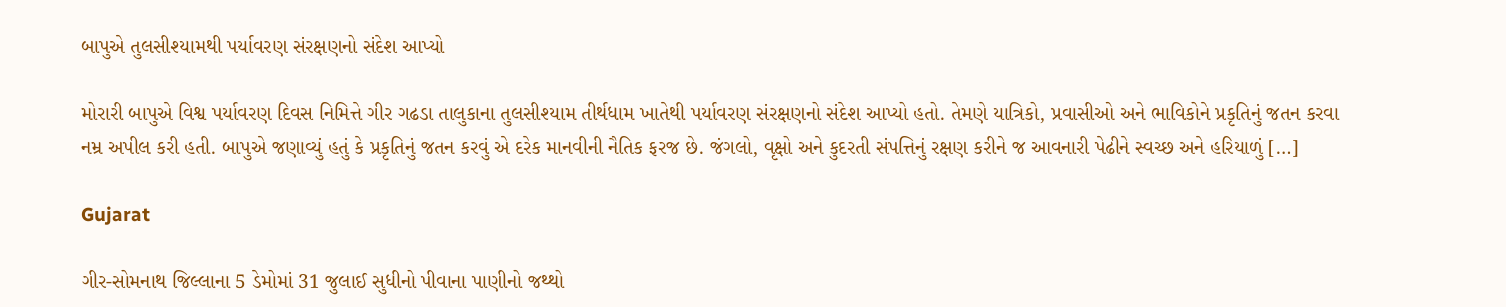બાપુએ તુલસીશ્યામથી પર્યાવરણ સંરક્ષણનો સંદેશ આપ્યો

મોરારી બાપુએ વિશ્વ પર્યાવરણ દિવસ નિમિત્તે ગીર ગઢડા તાલુકાના તુલસીશ્યામ તીર્થધામ ખાતેથી પર્યાવરણ સંરક્ષણનો સંદેશ આપ્યો હતો. તેમણે યાત્રિકો, પ્રવાસીઓ અને ભાવિકોને પ્રકૃતિનું જતન કરવા નમ્ર અપીલ કરી હતી. બાપુએ જણાવ્યું હતું કે પ્રકૃતિનું જતન કરવું એ દરેક માનવીની નૈતિક ફરજ છે. જંગલો, વૃક્ષો અને કુદરતી સંપત્તિનું રક્ષણ કરીને જ આવનારી પેઢીને સ્વચ્છ અને હરિયાળું […]

Gujarat

ગીર-સોમનાથ જિલ્લાના 5 ડેમોમાં 31 જુલાઈ સુધીનો પીવાના પાણીનો જથ્થો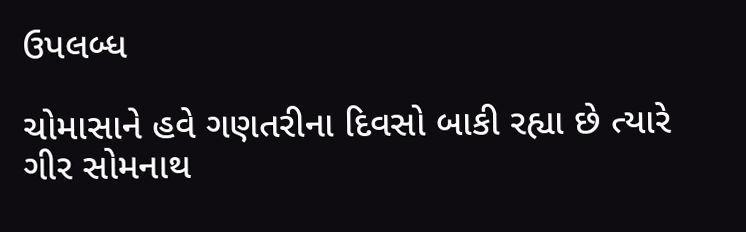ઉપલબ્ધ

ચોમાસાને હવે ગણતરીના દિવસો બાકી રહ્યા છે ત્યારે ગીર સોમનાથ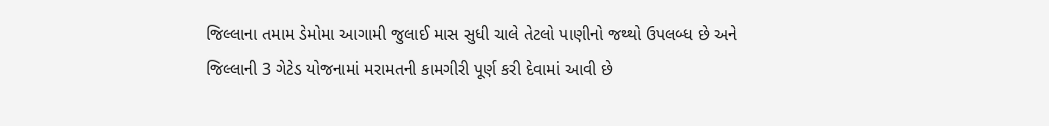જિલ્લાના તમામ ડેમોમા આગામી જુલાઈ માસ સુધી ચાલે તેટલો પાણીનો જથ્થો ઉપલબ્ધ છે અને જિલ્લાની 3 ગેટેડ યોજનામાં મરામતની કામગીરી પૂર્ણ કરી દેવામાં આવી છે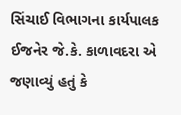સિંચાઈ વિભાગના કાર્યપાલક ઈજનેર જે.કે. કાળાવદરા એ જણાવ્યું હતું કે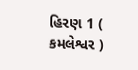હિરણ 1 ( કમલેશ્વર )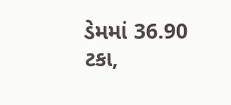ડેમમાં 36.90 ટકા,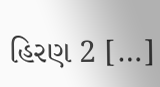હિરણ 2 […]